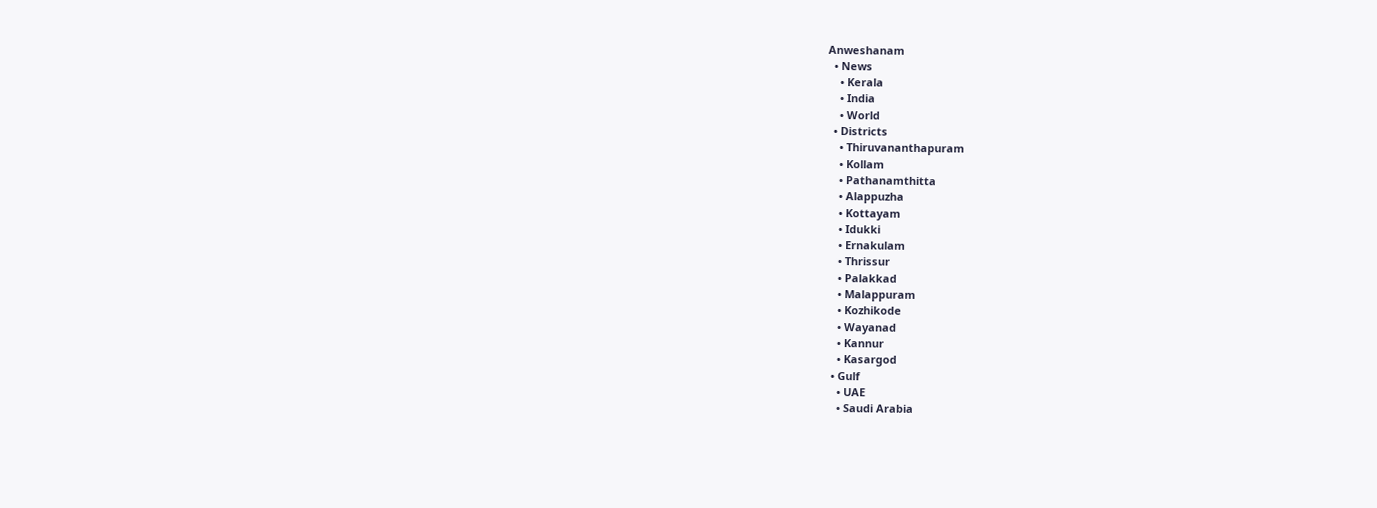Anweshanam
  • News
    • Kerala
    • India
    • World
  • Districts
    • Thiruvananthapuram
    • Kollam
    • Pathanamthitta
    • Alappuzha
    • Kottayam
    • Idukki
    • Ernakulam
    • Thrissur
    • Palakkad
    • Malappuram
    • Kozhikode
    • Wayanad
    • Kannur
    • Kasargod
  • Gulf
    • UAE
    • Saudi Arabia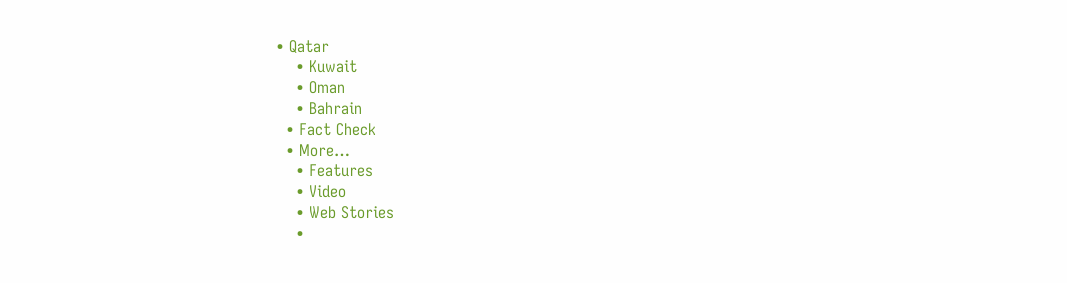• Qatar
    • Kuwait
    • Oman
    • Bahrain
  • Fact Check
  • More…
    • Features
    • Video
    • Web Stories
    •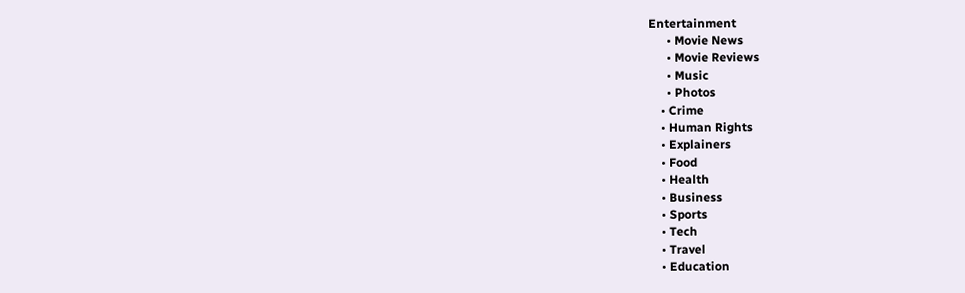Entertainment
      • Movie News
      • Movie Reviews
      • Music
      • Photos
    • Crime
    • Human Rights
    • Explainers
    • Food
    • Health
    • Business
    • Sports
    • Tech
    • Travel
    • Education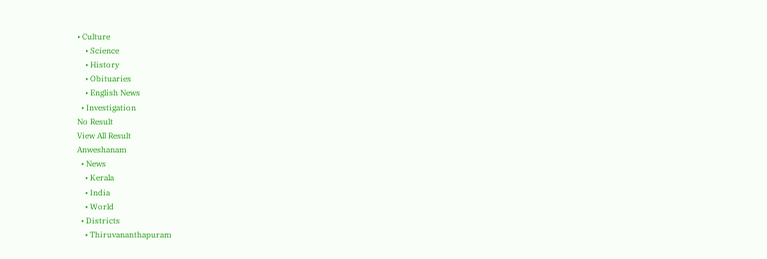• Culture
    • Science
    • History
    • Obituaries
    • English News
  • Investigation
No Result
View All Result
Anweshanam
  • News
    • Kerala
    • India
    • World
  • Districts
    • Thiruvananthapuram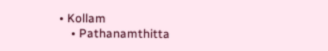• Kollam
    • Pathanamthitta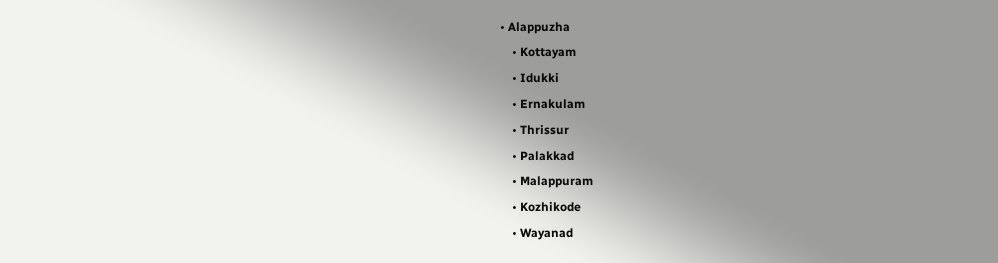• Alappuzha
    • Kottayam
    • Idukki
    • Ernakulam
    • Thrissur
    • Palakkad
    • Malappuram
    • Kozhikode
    • Wayanad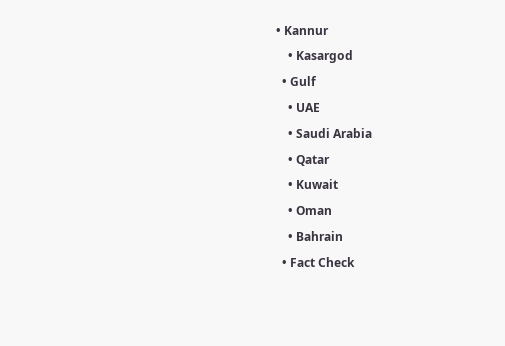• Kannur
    • Kasargod
  • Gulf
    • UAE
    • Saudi Arabia
    • Qatar
    • Kuwait
    • Oman
    • Bahrain
  • Fact Check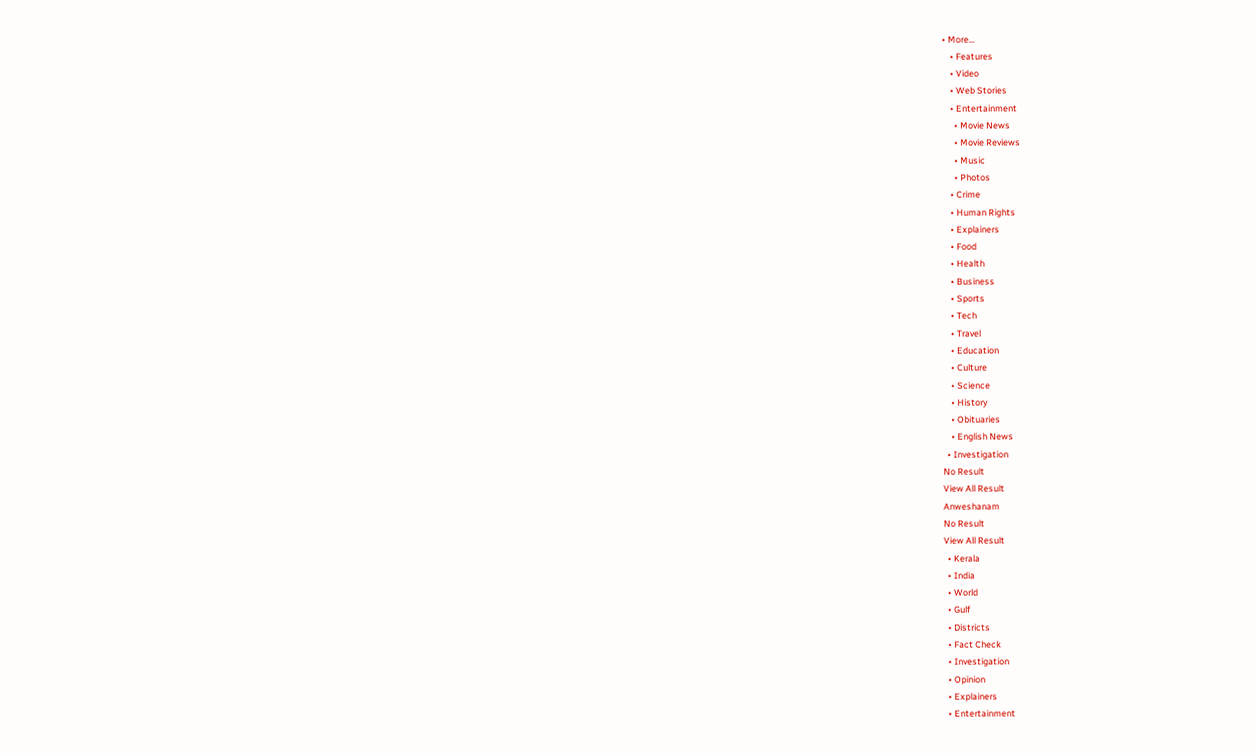• More…
    • Features
    • Video
    • Web Stories
    • Entertainment
      • Movie News
      • Movie Reviews
      • Music
      • Photos
    • Crime
    • Human Rights
    • Explainers
    • Food
    • Health
    • Business
    • Sports
    • Tech
    • Travel
    • Education
    • Culture
    • Science
    • History
    • Obituaries
    • English News
  • Investigation
No Result
View All Result
Anweshanam
No Result
View All Result
  • Kerala
  • India
  • World
  • Gulf
  • Districts
  • Fact Check
  • Investigation
  • Opinion
  • Explainers
  • Entertainment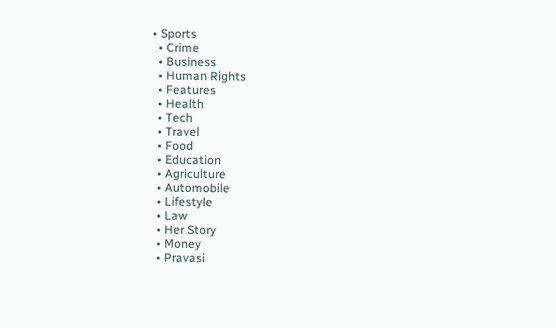• Sports
  • Crime
  • Business
  • Human Rights
  • Features
  • Health
  • Tech
  • Travel
  • Food
  • Education
  • Agriculture
  • Automobile
  • Lifestyle
  • Law
  • Her Story
  • Money
  • Pravasi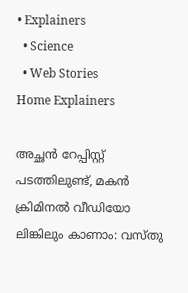• Explainers
  • Science
  • Web Stories
Home Explainers

അച്ഛന്‍ റേപ്പിസ്റ്റ് പടത്തിലുണ്ട്, മകന്‍ ക്രിമിനല്‍ വീഡിയോ ലിങ്കിലും കാണാം: വസ്തു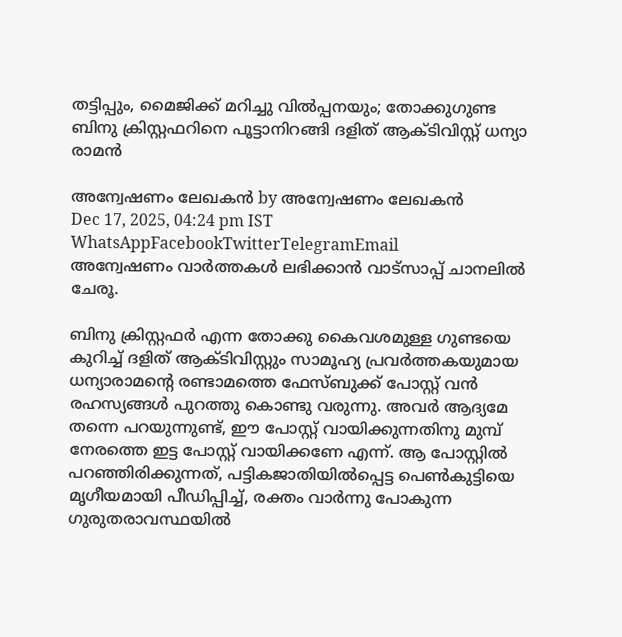തട്ടിപ്പും, മൈജിക്ക് മറിച്ചു വില്‍പ്പനയും; തോക്കുഗുണ്ട ബിനു ക്രിസ്റ്റഫറിനെ പൂട്ടാനിറങ്ങി ദളിത് ആക്ടിവിസ്റ്റ് ധന്യാ രാമന്‍

അന്വേഷണം ലേഖകൻ by അന്വേഷണം ലേഖകൻ
Dec 17, 2025, 04:24 pm IST
WhatsAppFacebookTwitterTelegramEmail
അന്വേഷണം വാർത്തകൾ ലഭിക്കാന്‍ വാട്സാപ്പ് ചാനലില്‍ ചേരൂ.

ബിനു ക്രിസ്റ്റഫര്‍ എന്ന തോക്കു കൈവശമുള്ള ഗുണ്ടയെ കുറിച്ച് ദളിത് ആക്ടിവിസ്റ്റും സാമൂഹ്യ പ്രവര്‍ത്തകയുമായ ധന്യാരാമന്റെ രണ്ടാമത്തെ ഫേസ്ബുക്ക് പോസ്റ്റ് വന്‍ രഹസ്യങ്ങള്‍ പുറത്തു കൊണ്ടു വരുന്നു. അവര്‍ ആദ്യമേ തന്നെ പറയുന്നുണ്ട്, ഈ പോസ്റ്റ് വായിക്കുന്നതിനു മുമ്പ് നേരത്തെ ഇട്ട പോസ്റ്റ് വായിക്കണേ എന്ന്. ആ പോസ്റ്റില്‍ പറഞ്ഞിരിക്കുന്നത്, പട്ടികജാതിയില്‍പ്പെട്ട പെണ്‍കുട്ടിയെ മൃഗീയമായി പീഡിപ്പിച്ച്, രക്തം വാര്‍ന്നു പോകുന്ന ഗുരുതരാവസ്ഥയില്‍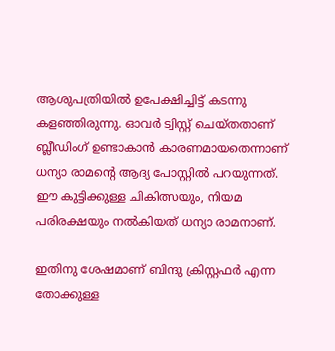ആശുപത്രിയില്‍ ഉപേക്ഷിച്ചിട്ട് കടന്നു കളഞ്ഞിരുന്നു. ഓവര്‍ ട്വിസ്റ്റ് ചെയ്തതാണ് ബ്ലീഡിംഗ് ഉണ്ടാകാന്‍ കാരണമായതെന്നാണ് ധന്യാ രാമന്റെ ആദ്യ പോസ്റ്റില്‍ പറയുന്നത്. ഈ കുട്ടിക്കുള്ള ചികിത്സയും, നിയമ പരിരക്ഷയും നല്‍കിയത് ധന്യാ രാമനാണ്.

ഇതിനു ശേഷമാണ് ബിന്ദു ക്രിസ്റ്റഫര്‍ എന്ന തോക്കുള്ള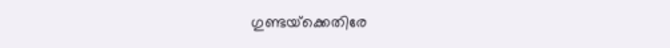ഗുണ്ടയ്‌ക്കെതിരേ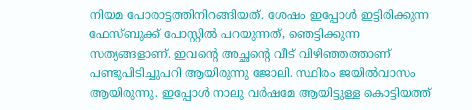നിയമ പോരാട്ടത്തിനിറങ്ങിയത്. ശേഷം ഇപ്പോള്‍ ഇട്ടിരിക്കുന്ന ഫേസ്ബുക്ക് പോസ്റ്റില്‍ പറയുന്നത്, ഞെട്ടിക്കുന്ന സത്യങ്ങളാണ്. ഇവന്റെ അച്ഛന്റെ വീട് വിഴിഞ്ഞത്താണ് പണ്ടുപിടിച്ചുപറി ആയിരുന്നു ജോലി. സ്ഥിരം ജയില്‍വാസം ആയിരുന്നു. ഇപ്പോള്‍ നാലു വര്‍ഷമേ ആയിട്ടുള്ള കൊട്ടിയത്ത്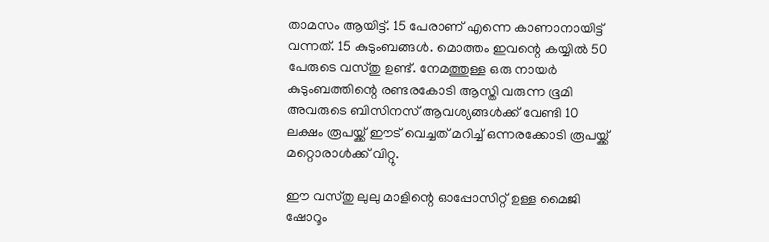താമസം ആയിട്ട്. 15 പേരാണ് എന്നെ കാണാനായിട്ട് വന്നത്. 15 കുടുംബങ്ങള്‍. മൊത്തം ഇവന്റെ കയ്യില്‍ 50 പേരുടെ വസ്തു ഉണ്ട്. നേമത്തുള്ള ഒരു നായര്‍ കുടുംബത്തിന്റെ രണ്ടരകോടി ആസ്തി വരുന്ന ഭൂമി അവരുടെ ബിസിനസ് ആവശ്യങ്ങള്‍ക്ക് വേണ്ടി 10 ലക്ഷം രൂപയ്ക്ക് ഈട് വെച്ചത് മറിച്ച് ഒന്നരക്കോടി രൂപയ്ക്ക് മറ്റൊരാള്‍ക്ക് വിറ്റു.

ഈ വസ്തു ലുലു മാളിന്റെ ഓപ്പോസിറ്റ് ഉള്ള മൈജി ഷോറൂം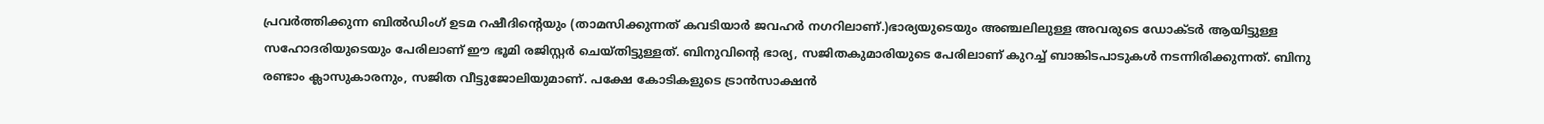പ്രവര്‍ത്തിക്കുന്ന ബില്‍ഡിംഗ് ഉടമ റഷീദിന്റെയും (താമസിക്കുന്നത് കവടിയാര്‍ ജവഹര്‍ നഗറിലാണ്.)ഭാര്യയുടെയും അഞ്ചലിലുള്ള അവരുടെ ഡോക്ടര്‍ ആയിട്ടുള്ള സഹോദരിയുടെയും പേരിലാണ് ഈ ഭൂമി രജിസ്റ്റര്‍ ചെയ്തിട്ടുള്ളത്. ബിനുവിന്റെ ഭാര്യ, സജിതകുമാരിയുടെ പേരിലാണ് കുറച്ച് ബാങ്കിടപാടുകള്‍ നടന്നിരിക്കുന്നത്. ബിനു രണ്ടാം ക്ലാസുകാരനും, സജിത വീട്ടുജോലിയുമാണ്. പക്ഷേ കോടികളുടെ ട്രാന്‍സാക്ഷന്‍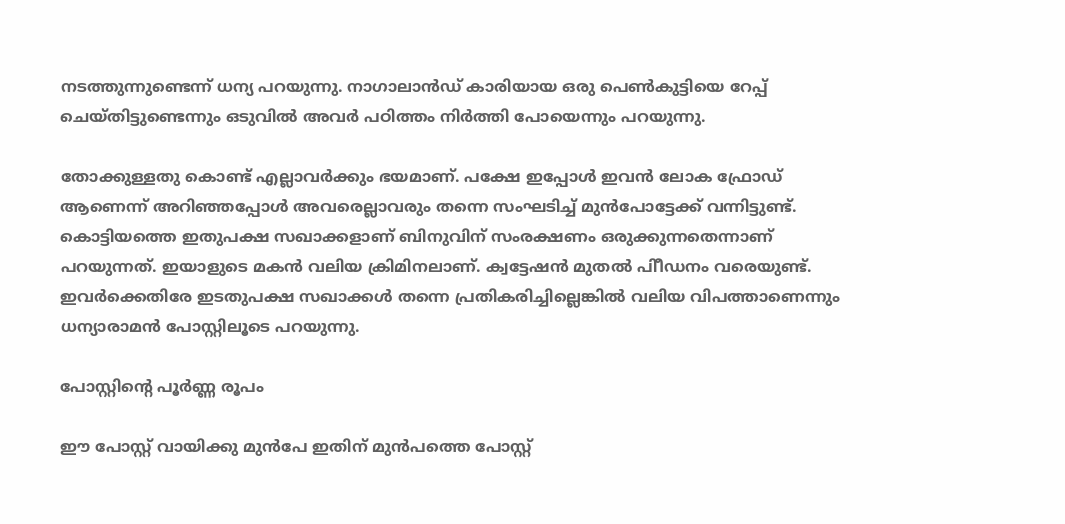നടത്തുന്നുണ്ടെന്ന് ധന്യ പറയുന്നു. നാഗാലാന്‍ഡ് കാരിയായ ഒരു പെണ്‍കുട്ടിയെ റേപ്പ് ചെയ്തിട്ടുണ്ടെന്നും ഒടുവില്‍ അവര്‍ പഠിത്തം നിര്‍ത്തി പോയെന്നും പറയുന്നു.

തോക്കുള്ളതു കൊണ്ട് എല്ലാവര്‍ക്കും ഭയമാണ്. പക്ഷേ ഇപ്പോള്‍ ഇവന്‍ ലോക ഫ്രോഡ് ആണെന്ന് അറിഞ്ഞപ്പോള്‍ അവരെല്ലാവരും തന്നെ സംഘടിച്ച് മുന്‍പോട്ടേക്ക് വന്നിട്ടുണ്ട്. കൊട്ടിയത്തെ ഇതുപക്ഷ സഖാക്കളാണ് ബിനുവിന് സംരക്ഷണം ഒരുക്കുന്നതെന്നാണ് പറയുന്നത്. ഇയാളുടെ മകന്‍ വലിയ ക്രിമിനലാണ്. ക്വട്ടേഷന്‍ മുതല്‍ പിീഡനം വരെയുണ്ട്. ഇവര്‍ക്കെതിരേ ഇടതുപക്ഷ സഖാക്കള്‍ തന്നെ പ്രതികരിച്ചില്ലെങ്കില്‍ വലിയ വിപത്താണെന്നും ധന്യാരാമന്‍ പോസ്റ്റിലൂടെ പറയുന്നു.

പോസ്റ്റിന്റെ പൂര്‍ണ്ണ രൂപം

ഈ പോസ്റ്റ് വായിക്കു മുന്‍പേ ഇതിന് മുന്‍പത്തെ പോസ്റ്റ്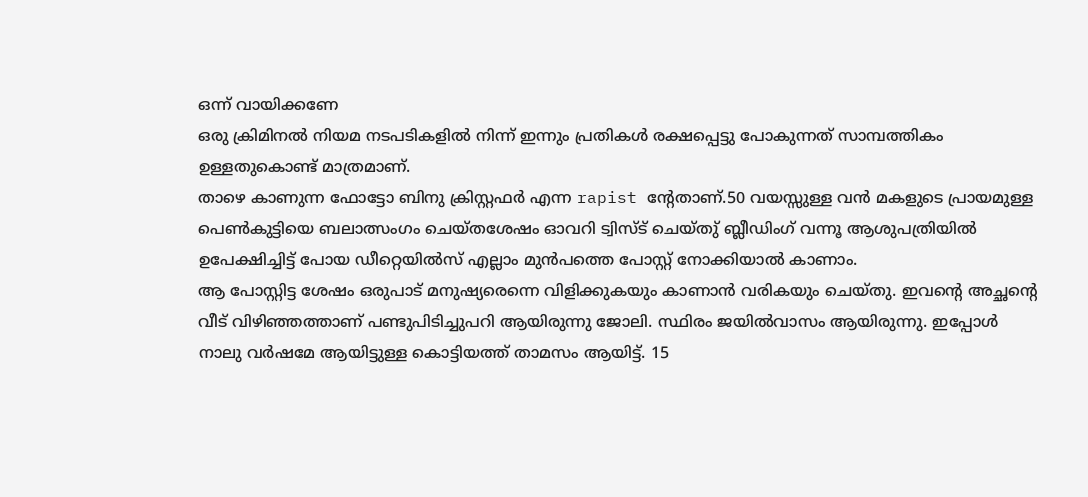ഒന്ന് വായിക്കണേ
ഒരു ക്രിമിനല്‍ നിയമ നടപടികളില്‍ നിന്ന് ഇന്നും പ്രതികള്‍ രക്ഷപ്പെട്ടു പോകുന്നത് സാമ്പത്തികം ഉള്ളതുകൊണ്ട് മാത്രമാണ്.
താഴെ കാണുന്ന ഫോട്ടോ ബിനു ക്രിസ്റ്റഫര്‍ എന്ന rapist ന്റേതാണ്.50 വയസ്സുള്ള വന്‍ മകളുടെ പ്രായമുള്ള പെണ്‍കുട്ടിയെ ബലാത്സംഗം ചെയ്തശേഷം ഓവറി ട്വിസ്ട് ചെയ്തു് ബ്ലീഡിംഗ് വന്നൂ ആശുപത്രിയില്‍ ഉപേക്ഷിച്ചിട്ട് പോയ ഡീറ്റെയില്‍സ് എല്ലാം മുന്‍പത്തെ പോസ്റ്റ് നോക്കിയാല്‍ കാണാം.
ആ പോസ്റ്റിട്ട ശേഷം ഒരുപാട് മനുഷ്യരെന്നെ വിളിക്കുകയും കാണാന്‍ വരികയും ചെയ്തു. ഇവന്റെ അച്ഛന്റെ വീട് വിഴിഞ്ഞത്താണ് പണ്ടുപിടിച്ചുപറി ആയിരുന്നു ജോലി. സ്ഥിരം ജയില്‍വാസം ആയിരുന്നു. ഇപ്പോള്‍ നാലു വര്‍ഷമേ ആയിട്ടുള്ള കൊട്ടിയത്ത് താമസം ആയിട്ട്. 15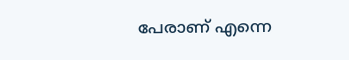പേരാണ് എന്നെ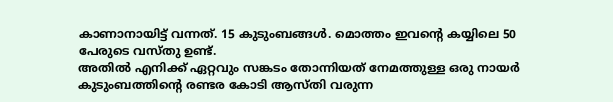കാണാനായിട്ട് വന്നത്. 15 കുടുംബങ്ങള്‍. മൊത്തം ഇവന്റെ കയ്യിലെ 50 പേരുടെ വസ്തു ഉണ്ട്.
അതില്‍ എനിക്ക് ഏറ്റവും സങ്കടം തോന്നിയത് നേമത്തുള്ള ഒരു നായര്‍ കുടുംബത്തിന്റെ രണ്ടര കോടി ആസ്തി വരുന്ന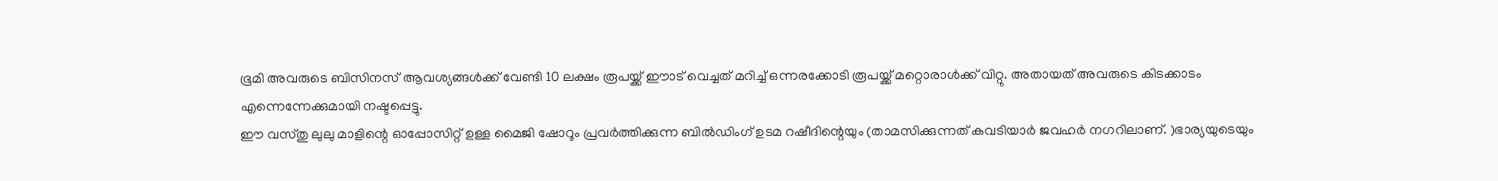ഭൂമി അവരുടെ ബിസിനസ് ആവശ്യങ്ങള്‍ക്ക് വേണ്ടി 10 ലക്ഷം രൂപയ്ക്ക് ഈാട് വെച്ചത് മറിച്ച് ഒന്നരക്കോടി രൂപയ്ക്ക് മറ്റൊരാള്‍ക്ക് വിറ്റു. അതായത് അവരുടെ കിടക്കാടം എന്നെന്നേക്കുമായി നഷ്ടപ്പെട്ടു.
ഈ വസ്തു ലുലു മാളിന്റെ ഓപ്പോസിറ്റ് ഉള്ള മൈജി ഷോറൂം പ്രവര്‍ത്തിക്കുന്ന ബില്‍ഡിംഗ് ഉടമ റഷീദിന്റെയും (താമസിക്കുന്നത് കവടിയാര്‍ ജവഹര്‍ നഗറിലാണ്. )ഭാര്യയുടെയും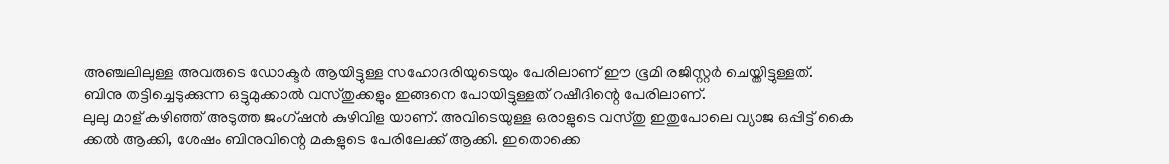അഞ്ചലിലുള്ള അവരുടെ ഡോക്ടര്‍ ആയിട്ടുള്ള സഹോദരിയുടെയും പേരിലാണ് ഈ ഭൂമി രജിസ്റ്റര്‍ ചെയ്തിട്ടുള്ളത്.
ബിനു തട്ടിച്ചെടുക്കുന്ന ഒട്ടുമുക്കാല്‍ വസ്തുക്കളും ഇങ്ങനെ പോയിട്ടുള്ളത് റഷീദിന്റെ പേരിലാണ്.
ലുലു മാള് കഴിഞ്ഞ് അടുത്ത ജംഗ്ഷന്‍ കുഴിവിള യാണ്. അവിടെയുള്ള ഒരാളുടെ വസ്തു ഇതുപോലെ വ്യാജ ഒപ്പിട്ട് കൈ ക്കല്‍ ആക്കി, ശേഷം ബിനുവിന്റെ മകളുടെ പേരിലേക്ക് ആക്കി. ഇതൊക്കെ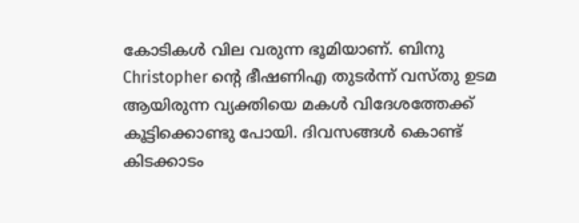കോടികള്‍ വില വരുന്ന ഭൂമിയാണ്. ബിനു Christopher ന്റെ ഭീഷണിഎ തുടര്‍ന്ന് വസ്തു ഉടമ ആയിരുന്ന വ്യക്തിയെ മകള്‍ വിദേശത്തേക്ക് കൂട്ടിക്കൊണ്ടു പോയി. ദിവസങ്ങള്‍ കൊണ്ട് കിടക്കാടം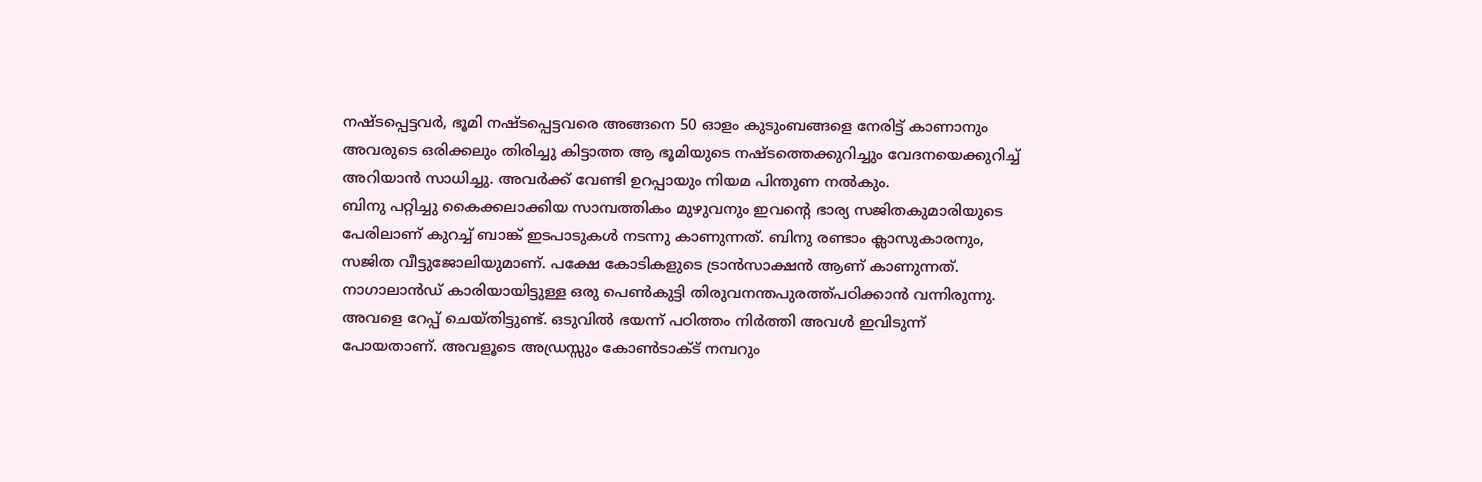നഷ്ടപ്പെട്ടവര്‍, ഭൂമി നഷ്ടപ്പെട്ടവരെ അങ്ങനെ 50 ഓളം കുടുംബങ്ങളെ നേരിട്ട് കാണാനും അവരുടെ ഒരിക്കലും തിരിച്ചു കിട്ടാത്ത ആ ഭൂമിയുടെ നഷ്ടത്തെക്കുറിച്ചും വേദനയെക്കുറിച്ച് അറിയാന്‍ സാധിച്ചു. അവര്‍ക്ക് വേണ്ടി ഉറപ്പായും നിയമ പിന്തുണ നല്‍കും.
ബിനു പറ്റിച്ചു കൈക്കലാക്കിയ സാമ്പത്തികം മുഴുവനും ഇവന്റെ ഭാര്യ സജിതകുമാരിയുടെ പേരിലാണ് കുറച്ച് ബാങ്ക് ഇടപാടുകള്‍ നടന്നു കാണുന്നത്. ബിനു രണ്ടാം ക്ലാസുകാരനും, സജിത വീട്ടുജോലിയുമാണ്. പക്ഷേ കോടികളുടെ ട്രാന്‍സാക്ഷന്‍ ആണ് കാണുന്നത്.
നാഗാലാന്‍ഡ് കാരിയായിട്ടുള്ള ഒരു പെണ്‍കുട്ടി തിരുവനന്തപുരത്ത്പഠിക്കാന്‍ വന്നിരുന്നു. അവളെ റേപ്പ് ചെയ്തിട്ടുണ്ട്. ഒടുവില്‍ ഭയന്ന് പഠിത്തം നിര്‍ത്തി അവള്‍ ഇവിടുന്ന് പോയതാണ്. അവളൂടെ അഡ്രസ്സും കോണ്‍ടാക്ട് നമ്പറും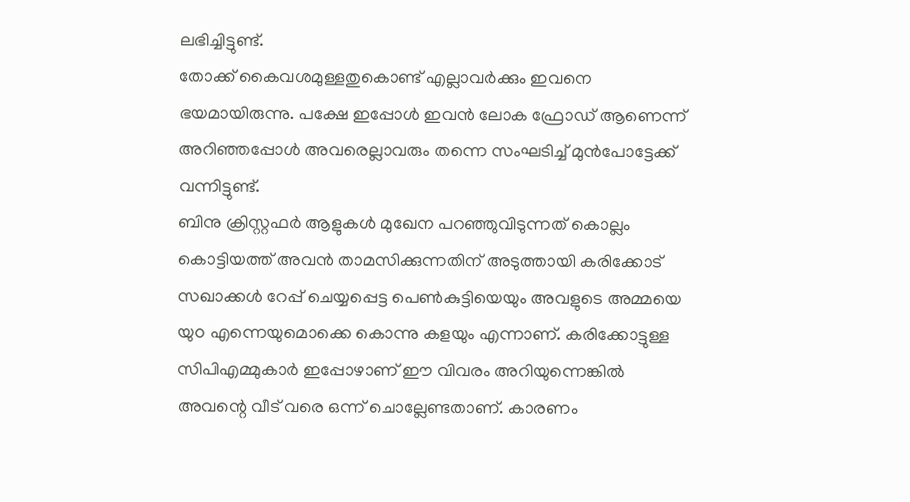ലഭിച്ചിട്ടുണ്ട്.
തോക്ക് കൈവശമുള്ളതുകൊണ്ട് എല്ലാവര്‍ക്കും ഇവനെ ഭയമായിരുന്നു. പക്ഷേ ഇപ്പോള്‍ ഇവന്‍ ലോക ഫ്രോഡ് ആണെന്ന് അറിഞ്ഞപ്പോള്‍ അവരെല്ലാവരും തന്നെ സംഘടിച്ച് മുന്‍പോട്ടേക്ക് വന്നിട്ടുണ്ട്.
ബിനു ക്രിസ്റ്റഫര്‍ ആളുകള്‍ മുഖേന പറഞ്ഞുവിടുന്നത് കൊല്ലം കൊട്ടിയത്ത് അവന്‍ താമസിക്കുന്നതിന് അടുത്തായി കരിക്കോട് സഖാക്കള്‍ റേപ്പ് ചെയ്യപ്പെട്ട പെണ്‍കുട്ടിയെയും അവളുടെ അമ്മയെ യുo എന്നെയുമൊക്കെ കൊന്നു കളയും എന്നാണ്. കരിക്കോട്ടുള്ള സിപിഎമ്മുകാര്‍ ഇപ്പോഴാണ് ഈ വിവരം അറിയുന്നെങ്കില്‍ അവന്റെ വീട് വരെ ഒന്ന് ചൊല്ലേണ്ടതാണ്. കാരണം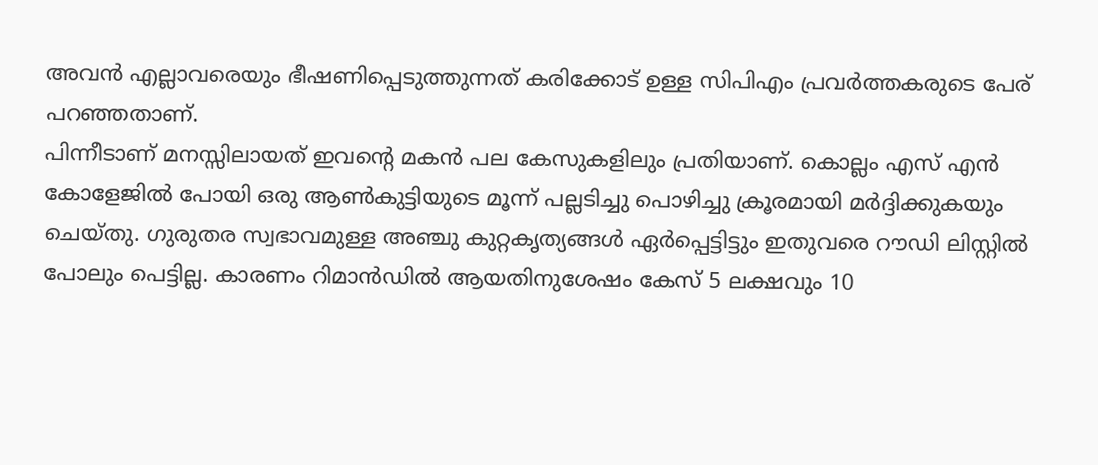അവന്‍ എല്ലാവരെയും ഭീഷണിപ്പെടുത്തുന്നത് കരിക്കോട് ഉള്ള സിപിഎം പ്രവര്‍ത്തകരുടെ പേര് പറഞ്ഞതാണ്.
പിന്നീടാണ് മനസ്സിലായത് ഇവന്റെ മകന്‍ പല കേസുകളിലും പ്രതിയാണ്. കൊല്ലം എസ് എന്‍ കോളേജില്‍ പോയി ഒരു ആണ്‍കുട്ടിയുടെ മൂന്ന് പല്ലടിച്ചു പൊഴിച്ചു ക്രൂരമായി മര്‍ദ്ദിക്കുകയും ചെയ്തു. ഗുരുതര സ്വഭാവമുള്ള അഞ്ചു കുറ്റകൃത്യങ്ങള്‍ ഏര്‍പ്പെട്ടിട്ടും ഇതുവരെ റൗഡി ലിസ്റ്റില്‍ പോലും പെട്ടില്ല. കാരണം റിമാന്‍ഡില്‍ ആയതിനുശേഷം കേസ് 5 ലക്ഷവും 10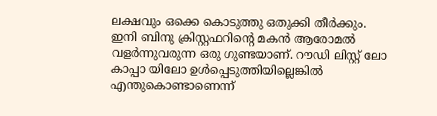ലക്ഷവും ഒക്കെ കൊടുത്തു ഒതുക്കി തീര്‍ക്കും.
ഇനി ബിനു ക്രിസ്റ്റഫറിന്റെ മകന്‍ ആരോമല്‍ വളര്‍ന്നുവരുന്ന ഒരു ഗുണ്ടയാണ്. റൗഡി ലിസ്റ്റ് ലോ കാപ്പാ യിലോ ഉള്‍പ്പെടുത്തിയില്ലെങ്കില്‍ എന്തുകൊണ്ടാണെന്ന്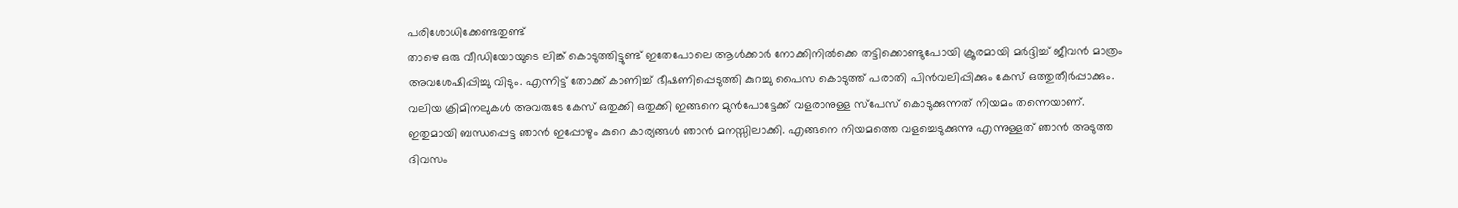പരിശോധിക്കേണ്ടതുണ്ട്
താഴെ ഒരു വീഡിയോയുടെ ലിങ്ക് കൊടുത്തിട്ടുണ്ട് ഇതേപോലെ ആള്‍ക്കാര്‍ നോക്കിനില്‍ക്കെ തട്ടിക്കൊണ്ടുപോയി ക്രൂരമായി മര്‍ദ്ദിച്ച് ജീവന്‍ മാത്രം അവശേഷിപ്പിച്ചു വിടും. എന്നിട്ട് തോക്ക് കാണിച്ച് ഭീഷണിപ്പെടുത്തി കുറച്ചു പൈസ കൊടുത്ത് പരാതി പിന്‍വലിപ്പിക്കും കേസ് ഒത്തുതീര്‍പ്പാക്കും.
വലിയ ക്രിമിനലുകള്‍ അവരുടേ കേസ് ഒതുക്കി ഒതുക്കി ഇങ്ങനെ മുന്‍പോട്ടേക്ക് വളരാനുള്ള സ്‌പേസ് കൊടുക്കുന്നത് നിയമം തന്നെയാണ്.
ഇതുമായി ബന്ധപ്പെട്ട ഞാന്‍ ഇപ്പോഴും കുറെ കാര്യങ്ങള്‍ ഞാന്‍ മനസ്സിലാക്കി. എങ്ങനെ നിയമത്തെ വളച്ചെടുക്കുന്നു എന്നുള്ളത് ഞാന്‍ അടുത്ത ദിവസം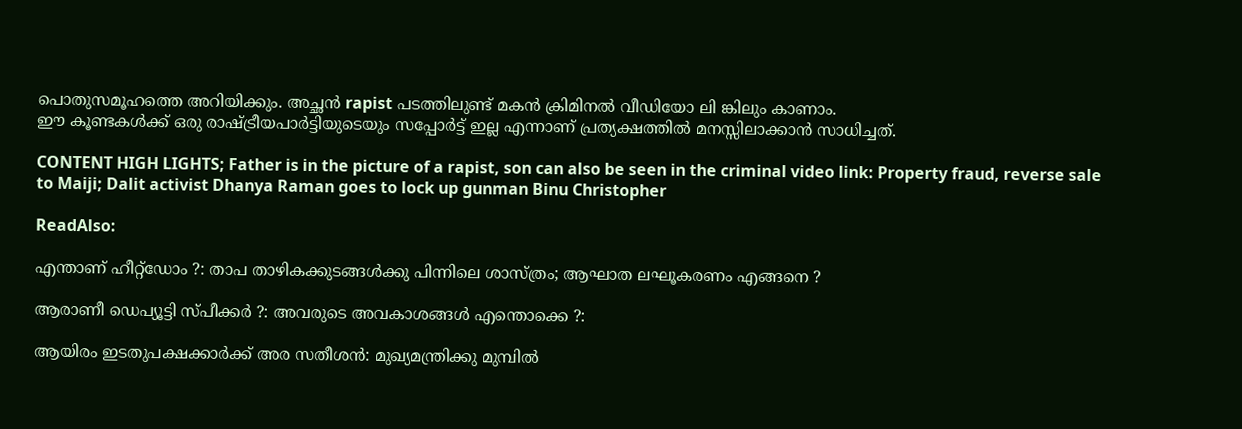പൊതുസമൂഹത്തെ അറിയിക്കും. അച്ഛന്‍ rapist പടത്തിലുണ്ട് മകന്‍ ക്രിമിനല്‍ വീഡിയോ ലി ങ്കിലും കാണാം.
ഈ കൂണ്ടകള്‍ക്ക് ഒരു രാഷ്ട്രീയപാര്‍ട്ടിയുടെയും സപ്പോര്‍ട്ട് ഇല്ല എന്നാണ് പ്രത്യക്ഷത്തില്‍ മനസ്സിലാക്കാന്‍ സാധിച്ചത്.

CONTENT HIGH LIGHTS; Father is in the picture of a rapist, son can also be seen in the criminal video link: Property fraud, reverse sale to Maiji; Dalit activist Dhanya Raman goes to lock up gunman Binu Christopher

ReadAlso:

എന്താണ് ഹീറ്റ്‌ഡോം ?: താപ താഴികക്കുടങ്ങള്‍ക്കു പിന്നിലെ ശാസ്ത്രം; ആഘാത ലഘൂകരണം എങ്ങനെ ?

ആരാണീ ഡെപ്യൂട്ടി സ്പീക്കര്‍ ?: അവരുടെ അവകാശങ്ങള്‍ എന്തൊക്കെ ?:

ആയിരം ഇടതുപക്ഷക്കാര്‍ക്ക് അര സതീശന്‍: മുഖ്യമന്ത്രിക്കു മുമ്പില്‍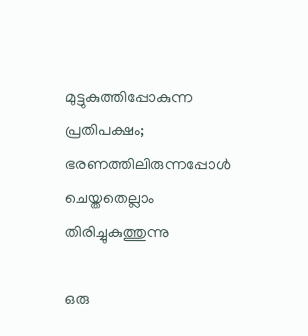മുട്ടുകുത്തിപ്പോകുന്ന പ്രതിപക്ഷം; ഭരണത്തിലിരുന്നപ്പോള്‍ ചെയ്തതെല്ലാം തിരിച്ചുകുത്തുന്നു

ഒരു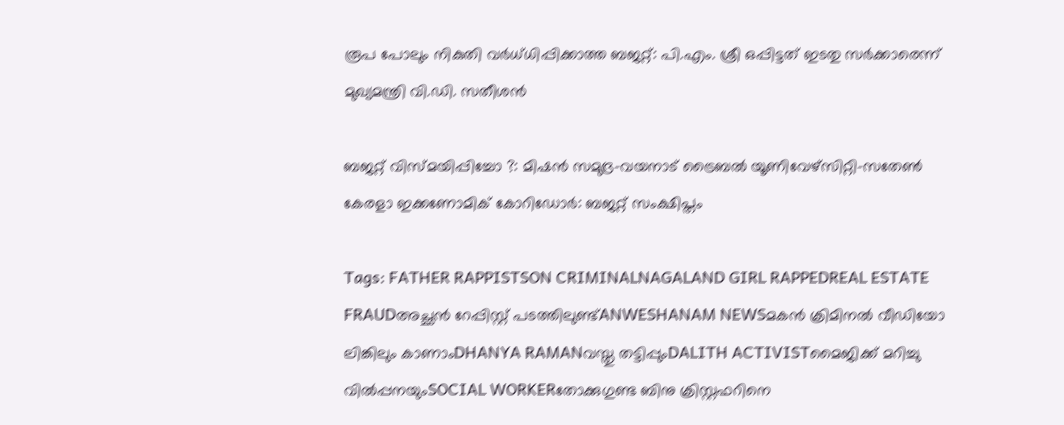രൂപ പോലും നികുതി വര്‍ധ്ധിപ്പിക്കാത്ത ബജറ്റ്: പി.എം. ശ്രീ ഒപ്പിട്ടത് ഇടതു സര്‍ക്കാരെന്ന് മുഖ്യമന്ത്രി വി.ഡി. സതീശന്‍

ബജറ്റ് വിസ്മയിപ്പിച്ചോ ?: മിഷന്‍ സമുദ്ര-വയനാട് ട്രൈബല്‍ യൂണിവേഴ്‌സിറ്റി-സതേണ്‍ കേരളാ ഇക്കണോമിക് കോറിഡോര്‍: ബജറ്റ് സംക്ഷിപ്തം

Tags: FATHER RAPPISTSON CRIMINALNAGALAND GIRL RAPPEDREAL ESTATE FRAUDഅച്ഛന്‍ റേപ്പിസ്റ്റ് പടത്തിലുണ്ട്ANWESHANAM NEWSമകന്‍ ക്രിമിനല്‍ വീഡിയോ ലിങ്കിലും കാണാംDHANYA RAMANവസ്തു തട്ടിപ്പുംDALITH ACTIVISTമൈജിക്ക് മറിച്ചു വില്‍പ്പനയുംSOCIAL WORKERതോക്കുഗുണ്ട ബിനു ക്രിസ്റ്റഫറിനെ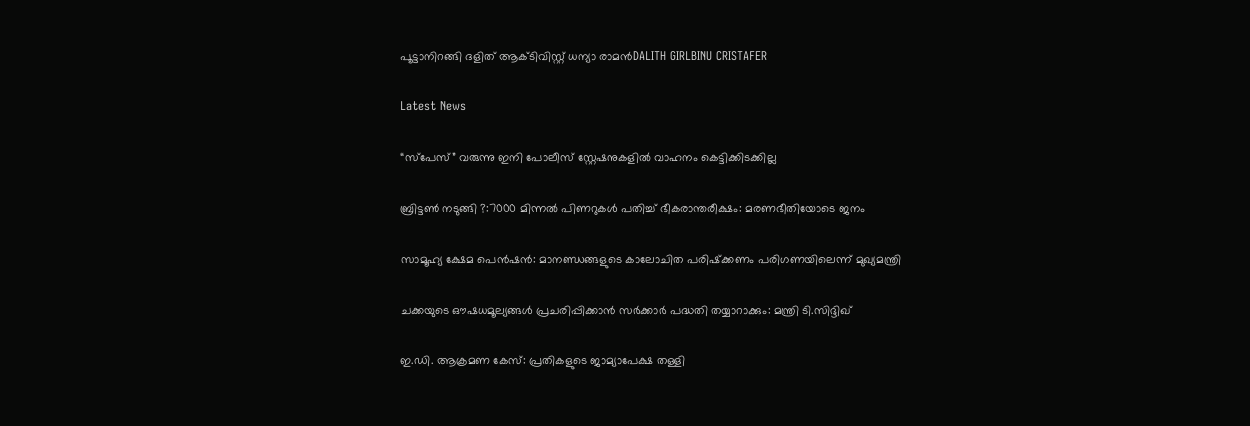പൂട്ടാനിറങ്ങി ദളിത് ആക്ടിവിസ്റ്റ് ധന്യാ രാമന്‍DALITH GIRLBINU CRISTAFER

Latest News

“സ്പേസ്” വരുന്നു ഇനി പോലീസ് സ്റ്റേഷനുകളില്‍ വാഹനം കെട്ടിക്കിടക്കില്ല

ബ്രിട്ടണ്‍ നടുങ്ങി ?:7000 മിന്നല്‍ പിണറുകള്‍ പതിച്ച് ഭീകരാന്തരീക്ഷം: മരണഭീതിയോടെ ജനം

സാമൂഹ്യ ക്ഷേമ പെന്‍ഷന്‍: മാനണ്ഡങ്ങളുടെ കാലോചിത പരിഷ്‌ക്കണം പരിഗണയിലെന്ന് മുഖ്യമന്ത്രി

ചക്കയുടെ ഔഷധമൂല്യങ്ങള്‍ പ്രചരിപ്പിക്കാന്‍ സർക്കാർ പദ്ധതി തയ്യാറാക്കും: മന്ത്രി ടി.സിദ്ദിഖ്

ഇ.ഡി. ആക്രമണ കേസ്: പ്രതികളുടെ ജാമ്യാപേക്ഷ തള്ളി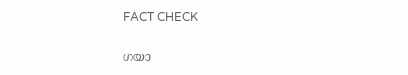FACT CHECK

ഗയാ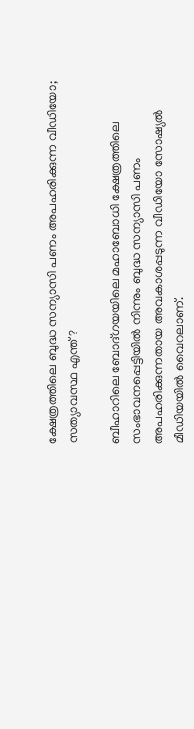ക്ഷേത്രത്തിലെ ബുദ്ധ സന്യാസി പണം അപഹരിക്കുന്ന വീഡിയോ; സത്യാവസ്ഥ എന്ത്?

ബീഹാറിലെ ബോദ്ഗയയിലെ മഹാബോധി ക്ഷേത്രത്തിലെ സംഭാവനപ്പെട്ടിയില്‍ നിന്നും ബുദ്ധ സന്യാസി പണം അപഹരിക്കുന്നതായ അവകാശപ്പടുന്ന വീഡിയോ സോഷ്യല്‍ മീഡിയയില്‍ വൈറലാണ്.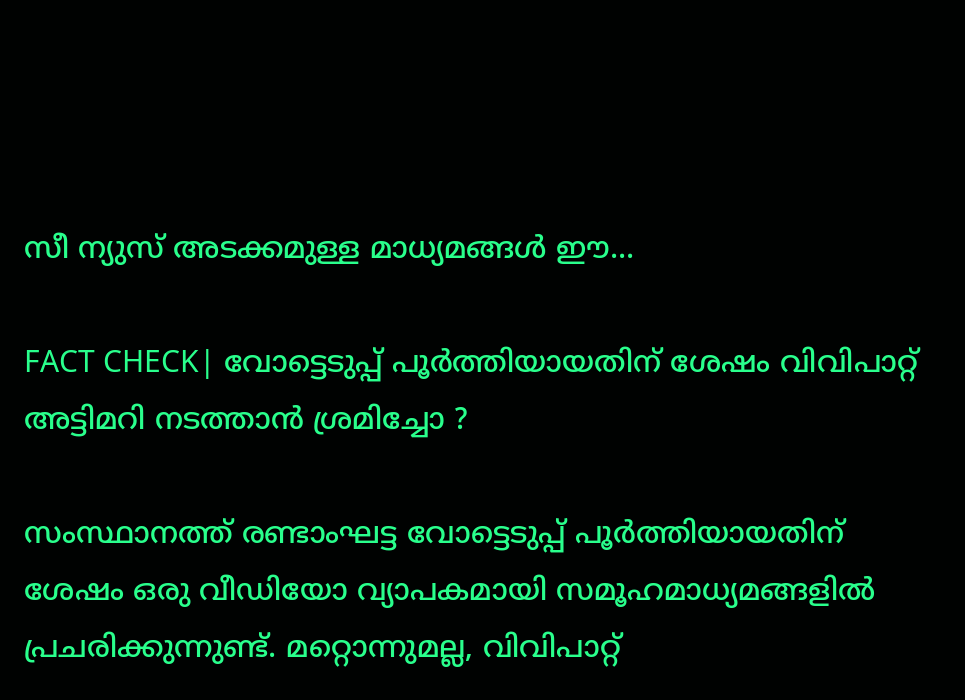സീ ന്യുസ് അടക്കമുള്ള മാധ്യമങ്ങള്‍ ഈ...

FACT CHECK| വോട്ടെടുപ്പ് പൂർത്തിയായതിന് ശേഷം വിവിപാറ്റ് അട്ടിമറി നടത്താൻ ശ്രമിച്ചോ ?

സംസ്ഥാനത്ത് രണ്ടാംഘട്ട വോട്ടെടുപ്പ് പൂർത്തിയായതിന് ശേഷം ഒരു വീഡിയോ വ്യാപകമായി സമൂഹമാധ്യമങ്ങളിൽ പ്രചരിക്കുന്നുണ്ട്. മറ്റൊന്നുമല്ല, വിവിപാറ്റ്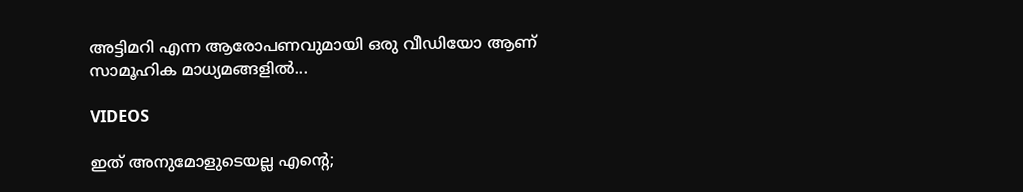അട്ടിമറി എന്ന ആരോപണവുമായി ഒരു വീഡിയോ ആണ് സാമൂഹിക മാധ്യമങ്ങളിൽ...

VIDEOS

ഇത് അനുമോളുടെയല്ല എന്റെ;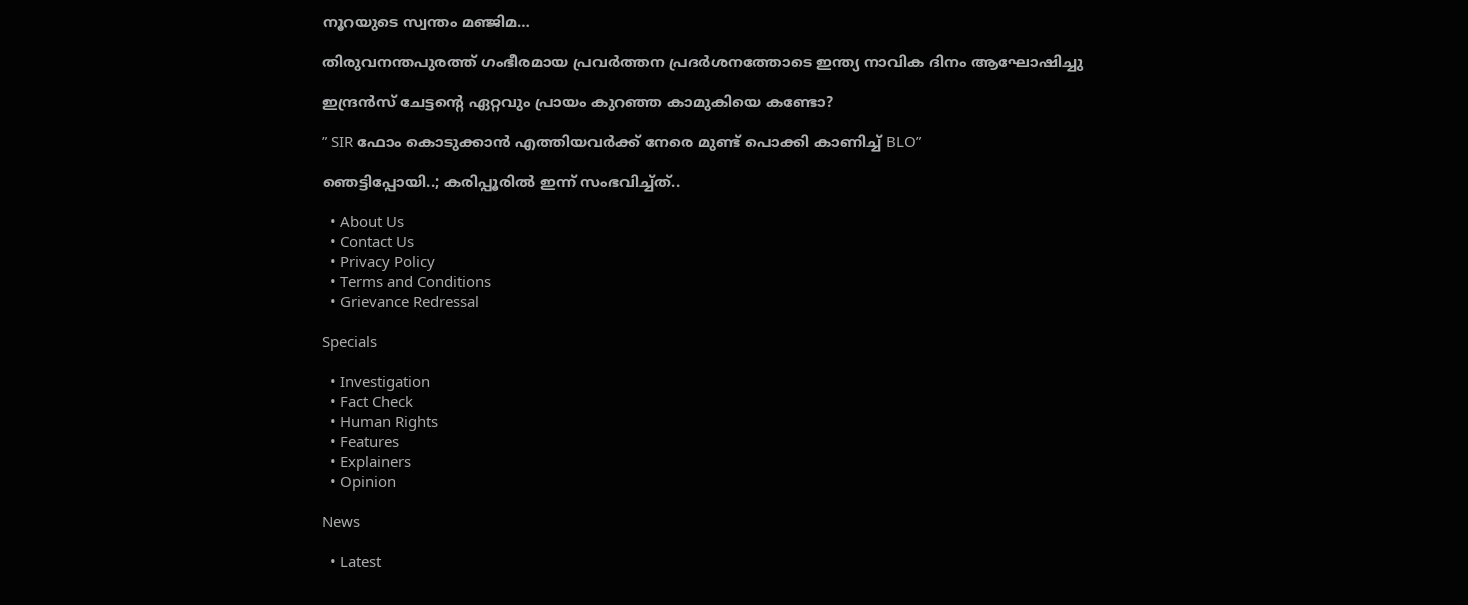നൂറയുടെ സ്വന്തം മഞ്ജിമ…

തിരുവനന്തപുരത്ത് ഗംഭീരമായ പ്രവർത്തന പ്രദർശനത്തോടെ ഇന്ത്യ നാവിക ദിനം ആഘോഷിച്ചു

ഇന്ദ്രൻസ് ചേട്ടന്റെ ഏറ്റവും പ്രായം കുറഞ്ഞ കാമുകിയെ കണ്ടോ?

” SIR ഫോം കൊടുക്കാൻ എത്തിയവർക്ക് നേരെ മുണ്ട് പൊക്കി കാണിച്ച് BLO”

ഞെട്ടിപ്പോയി..; കരിപ്പൂരിൽ ഇന്ന് സംഭവിച്ച്ത്..

  • About Us
  • Contact Us
  • Privacy Policy
  • Terms and Conditions
  • Grievance Redressal

Specials

  • Investigation
  • Fact Check
  • Human Rights
  • Features
  • Explainers
  • Opinion

News

  • Latest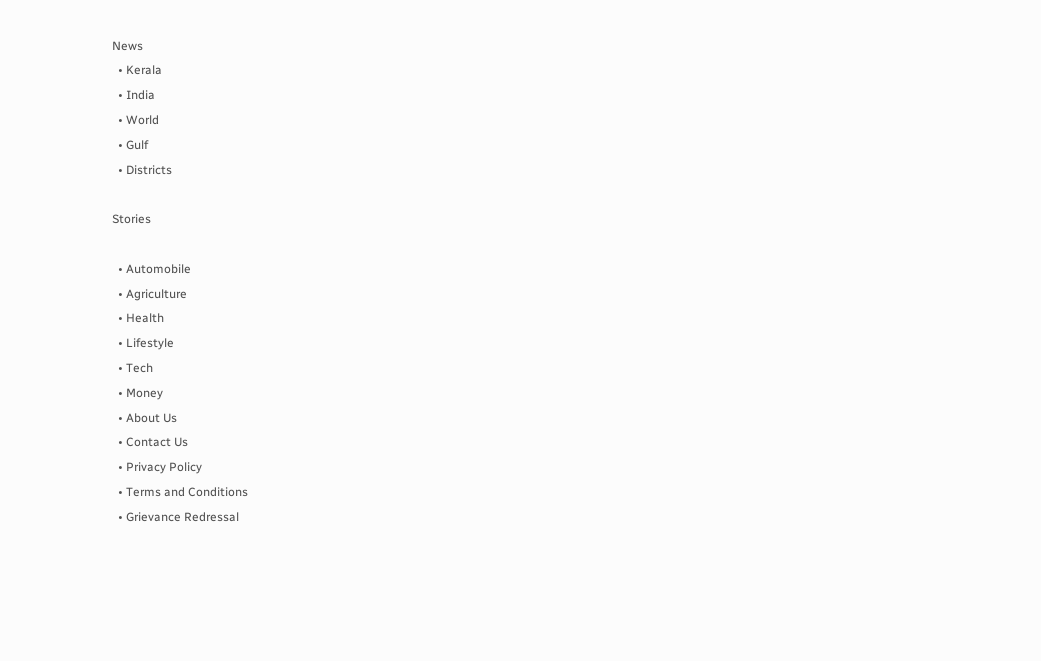News
  • Kerala
  • India
  • World
  • Gulf
  • Districts

Stories

  • Automobile
  • Agriculture
  • Health
  • Lifestyle
  • Tech
  • Money
  • About Us
  • Contact Us
  • Privacy Policy
  • Terms and Conditions
  • Grievance Redressal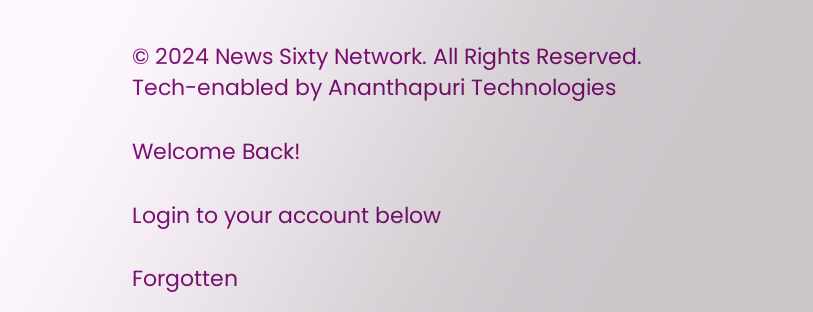© 2024 News Sixty Network. All Rights Reserved.
Tech-enabled by Ananthapuri Technologies

Welcome Back!

Login to your account below

Forgotten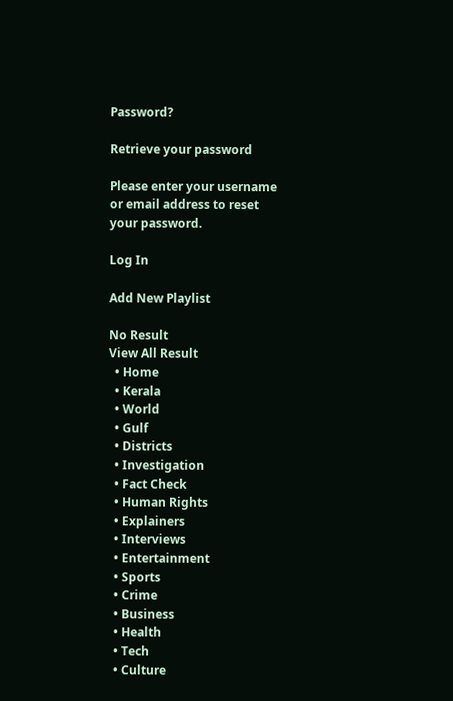Password?

Retrieve your password

Please enter your username or email address to reset your password.

Log In

Add New Playlist

No Result
View All Result
  • Home
  • Kerala
  • World
  • Gulf
  • Districts
  • Investigation
  • Fact Check
  • Human Rights
  • Explainers
  • Interviews
  • Entertainment
  • Sports
  • Crime
  • Business
  • Health
  • Tech
  • Culture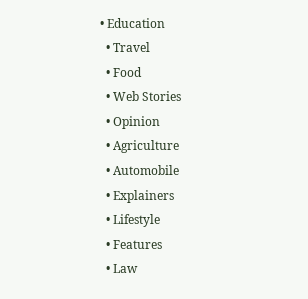• Education
  • Travel
  • Food
  • Web Stories
  • Opinion
  • Agriculture
  • Automobile
  • Explainers
  • Lifestyle
  • Features
  • Law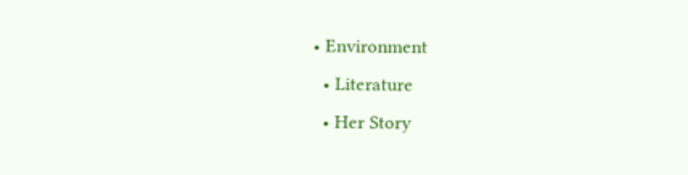• Environment
  • Literature
  • Her Story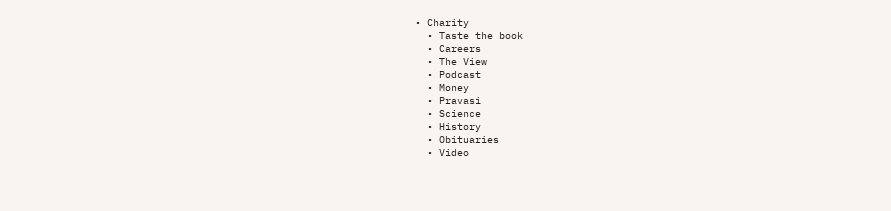• Charity
  • Taste the book
  • Careers
  • The View
  • Podcast
  • Money
  • Pravasi
  • Science
  • History
  • Obituaries
  • Video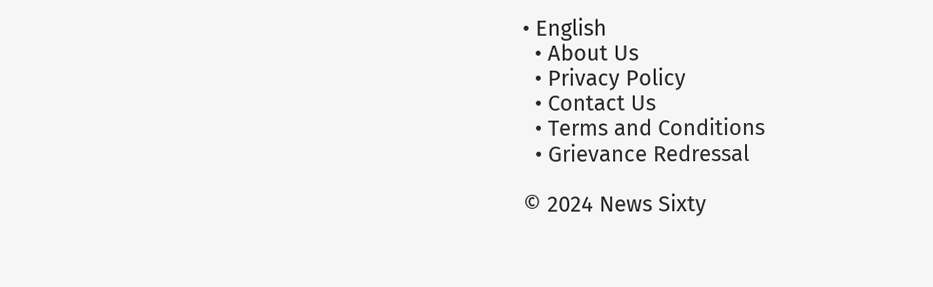• English
  • About Us
  • Privacy Policy
  • Contact Us
  • Terms and Conditions
  • Grievance Redressal

© 2024 News Sixty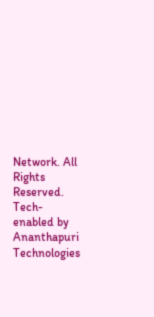Network. All Rights Reserved.
Tech-enabled by Ananthapuri Technologies